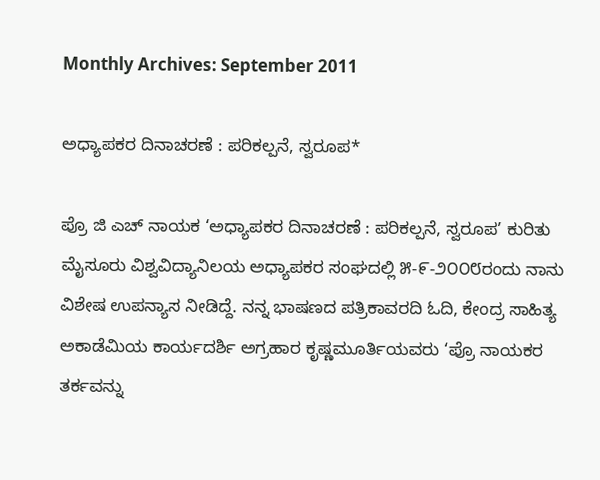Monthly Archives: September 2011

ಅಧ್ಯಾಪಕರ ದಿನಾಚರಣೆ : ಪರಿಕಲ್ಪನೆ, ಸ್ವರೂಪ*

ಪ್ರೊ ಜಿ ಎಚ್ ನಾಯಕ ‘ಅಧ್ಯಾಪಕರ ದಿನಾಚರಣೆ : ಪರಿಕಲ್ಪನೆ, ಸ್ವರೂಪ’ ಕುರಿತು ಮೈಸೂರು ವಿಶ್ವವಿದ್ಯಾನಿಲಯ ಅಧ್ಯಾಪಕರ ಸಂಘದಲ್ಲಿ ೫-೯-೨೦೦೮ರಂದು ನಾನು ವಿಶೇಷ ಉಪನ್ಯಾಸ ನೀಡಿದ್ದೆ. ನನ್ನ ಭಾಷಣದ ಪತ್ರಿಕಾವರದಿ ಓದಿ, ಕೇಂದ್ರ ಸಾಹಿತ್ಯ ಅಕಾಡೆಮಿಯ ಕಾರ್ಯದರ್ಶಿ ಅಗ್ರಹಾರ ಕೃಷ್ಣಮೂರ್ತಿಯವರು ‘ಪ್ರೊ ನಾಯಕರ ತರ್ಕವನ್ನು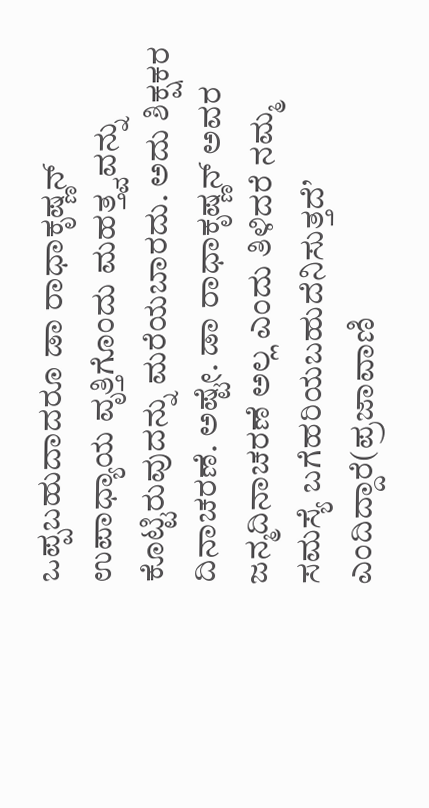ಒಪ್ಪಬಹುದಾದರೂ ಡಾ ರಾಧಾಕೃಷ್ಣನ್ ಉಪಾಧ್ಯಾಯ ವೃತ್ತಿಗೊಂದು ಮಹತ್ತ್ವವನ್ನು ಕೊಟ್ಟಿರುವುದನ್ನು ಮರೆಯಬಾರದು. ಅದು ಶಿಕ್ಷಕರ ದಿನಾಚರಣೆ. ಅಷ್ಟೇ. ಡಾ ರಾಧಾಕೃಷ್ಣನ್ ಅವರ ಜನ್ಮದಿನಾಚರಣೆ ಅಲ್ಲ ಎಂದು ತಿಳಿದರೆ ನಮ್ಮ ಸಮಸ್ಯೆ ಬಗೆಹರಿಯಬಹುದೆನಿಸುತ್ತದೆ’ ಎಂದಿದ್ದಾರೆ(ಪ್ರಜಾವಾಣಿ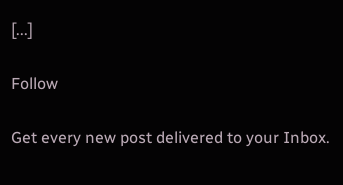[...]

Follow

Get every new post delivered to your Inbox.